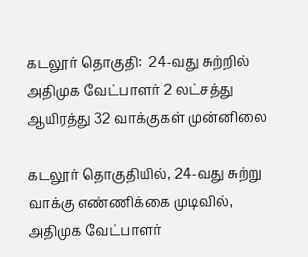கடலூர் தொகுதி:  24-வது சுற்றில் அதிமுக வேட்பாளர் 2 லட்சத்து ஆயிரத்து 32 வாக்குகள் முன்னிலை

கடலூர் தொகுதியில், 24-வது சுற்று வாக்கு எண்ணிக்கை முடிவில், அதிமுக வேட்பாளர்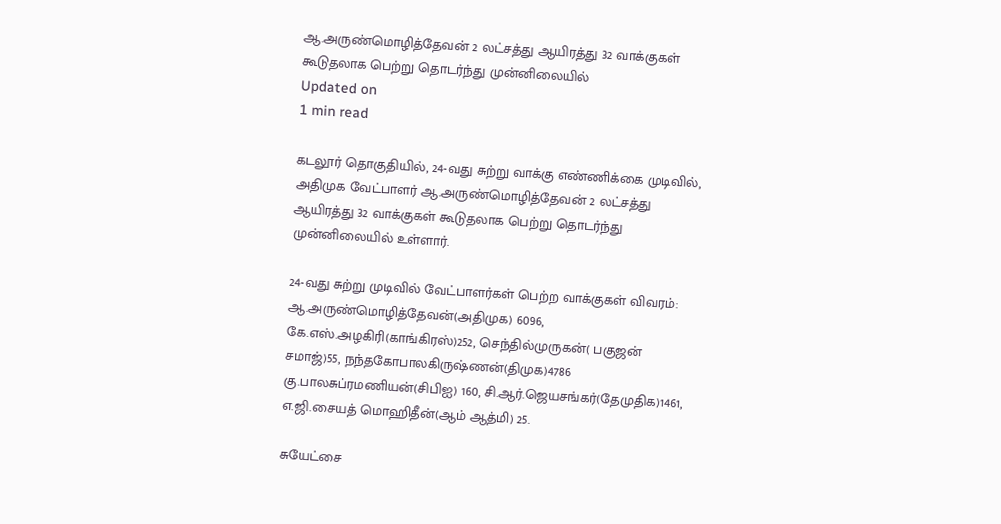ஆ.அருண்மொழித்தேவன் 2 லட்சத்து ஆயிரத்து 32 வாக்குகள் கூடுதலாக பெற்று தொடர்ந்து முன்னிலையில்
Updated on
1 min read

கடலூர் தொகுதியில், 24-வது சுற்று வாக்கு எண்ணிக்கை முடிவில், அதிமுக வேட்பாளர் ஆ.அருண்மொழித்தேவன் 2 லட்சத்து ஆயிரத்து 32 வாக்குகள் கூடுதலாக பெற்று தொடர்ந்து முன்னிலையில் உள்ளார்.

24-வது சுற்று முடிவில் வேட்பாளர்கள் பெற்ற வாக்குகள் விவரம்: ஆ.அருண்மொழித்தேவன்(அதிமுக) 6096, கே.எஸ்.அழகிரி(காங்கிரஸ்)252, செந்தில்முருகன்( பகுஜன் சமாஜ்)55, நந்தகோபாலகிருஷ்ணன்(திமுக)4786 கு.பாலசுப்ரமணியன்(சிபிஐ) 160, சி.ஆர்.ஜெயசங்கர்(தேமுதிக)1461, எ.ஜி.சையத் மொஹிதீன்(ஆம் ஆத்மி) 25.

சுயேட்சை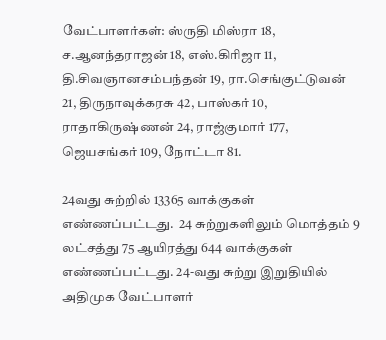வேட்பாளர்கள்: ஸ்ருதி மிஸ்ரா 18, ச.ஆனந்தராஜன் 18, எஸ்.கிரிஜா 11, தி.சிவஞானசம்பந்தன் 19, ரா.செங்குட்டுவன் 21, திருநாவுக்கரசு 42, பாஸ்கர் 10, ராதாகிருஷ்ணன் 24, ராஜ்குமார் 177, ஜெயசங்கர் 109, நோட்டா 81.

24வது சுற்றில் 13365 வாக்குகள் எண்ணப்பட்டது.  24 சுற்றுகளிலும் மொத்தம் 9 லட்சத்து 75 ஆயிரத்து 644 வாக்குகள் எண்ணப்பட்டது. 24-வது சுற்று இறுதியில் அதிமுக வேட்பாளர்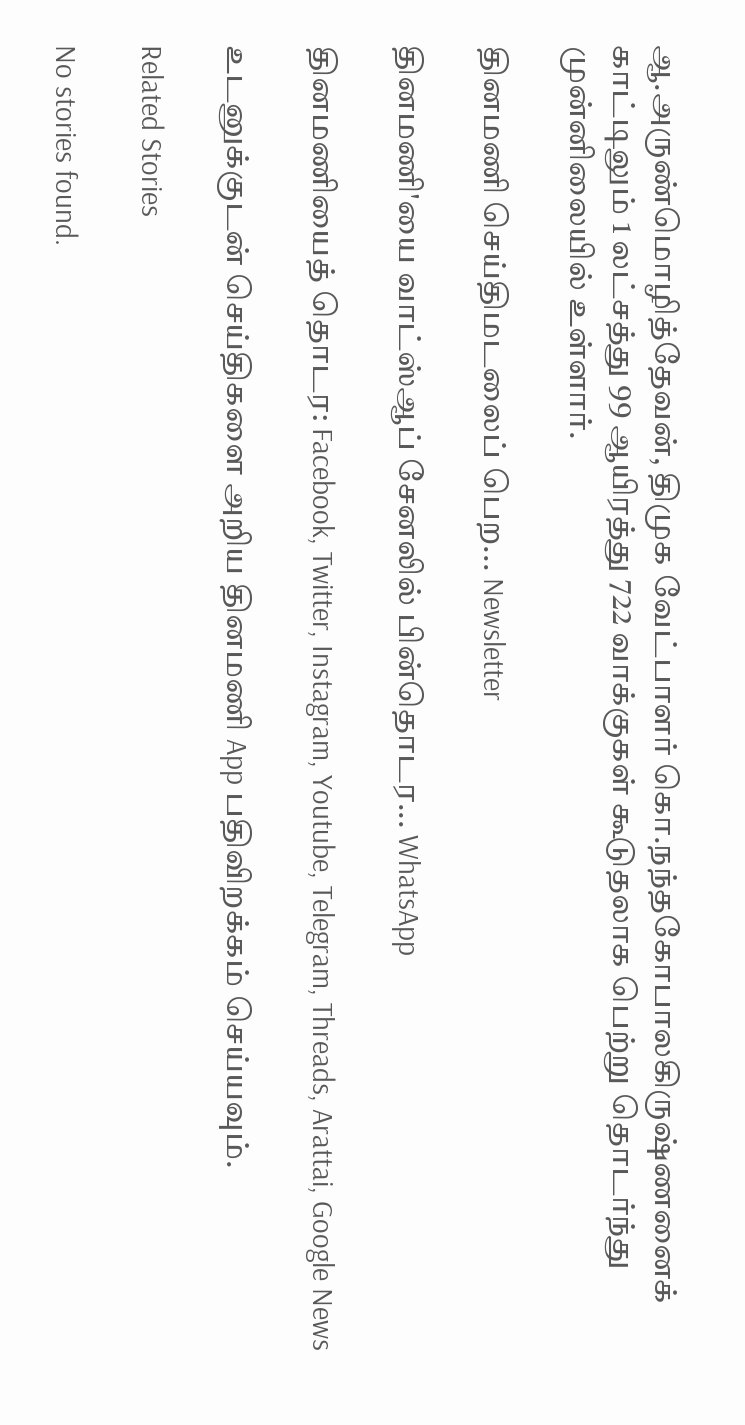ஆ.அருண்மொழித்தேவன், திமுக வேட்பாளர் கொ.நந்தகோபாலகிருஷ்ணனைக் காட்டிலும் 1 லட்சத்து 99 ஆயிரத்து 722 வாக்குகள் கூடுதலாக பெற்று தொடர்ந்து முன்னிலையில் உள்ளார்.

தினமணி செய்திமடலைப் பெற... Newsletter

தினமணி'யை வாட்ஸ்ஆப் சேனலில் பின்தொடர... WhatsApp

தினமணியைத் தொடர: Facebook, Twitter, Instagram, Youtube, Telegram, Threads, Arattai, Google News

உடனுக்குடன் செய்திகளை அறிய தினமணி App பதிவிறக்கம் செய்யவும்.

Related Stories

No stories found.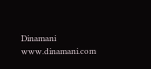Dinamani
www.dinamani.com